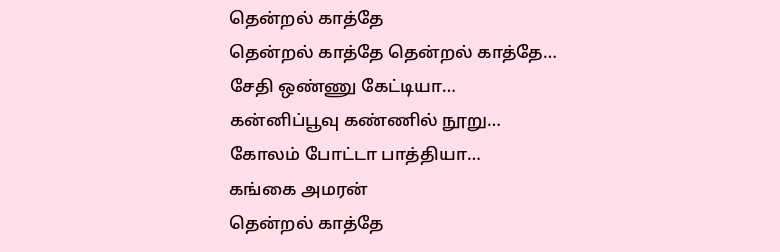தென்றல் காத்தே
தென்றல் காத்தே தென்றல் காத்தே…
சேதி ஒண்ணு கேட்டியா…
கன்னிப்பூவு கண்ணில் நூறு…
கோலம் போட்டா பாத்தியா…
கங்கை அமரன்
தென்றல் காத்தே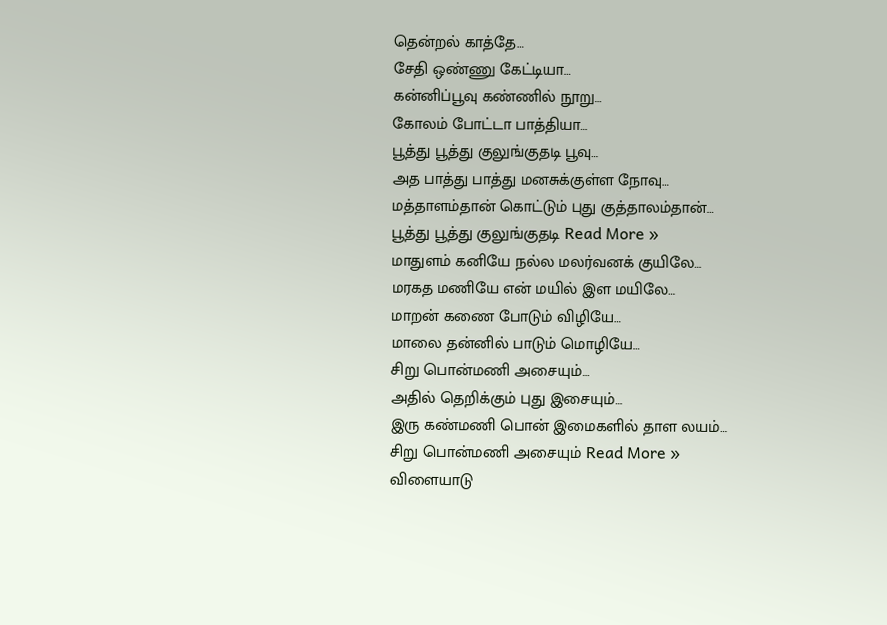தென்றல் காத்தே…
சேதி ஒண்ணு கேட்டியா…
கன்னிப்பூவு கண்ணில் நூறு…
கோலம் போட்டா பாத்தியா…
பூத்து பூத்து குலுங்குதடி பூவு…
அத பாத்து பாத்து மனசுக்குள்ள நோவு…
மத்தாளம்தான் கொட்டும் புது குத்தாலம்தான்…
பூத்து பூத்து குலுங்குதடி Read More »
மாதுளம் கனியே நல்ல மலர்வனக் குயிலே…
மரகத மணியே என் மயில் இள மயிலே…
மாறன் கணை போடும் விழியே…
மாலை தன்னில் பாடும் மொழியே…
சிறு பொன்மணி அசையும்…
அதில் தெறிக்கும் புது இசையும்…
இரு கண்மணி பொன் இமைகளில் தாள லயம்…
சிறு பொன்மணி அசையும் Read More »
விளையாடு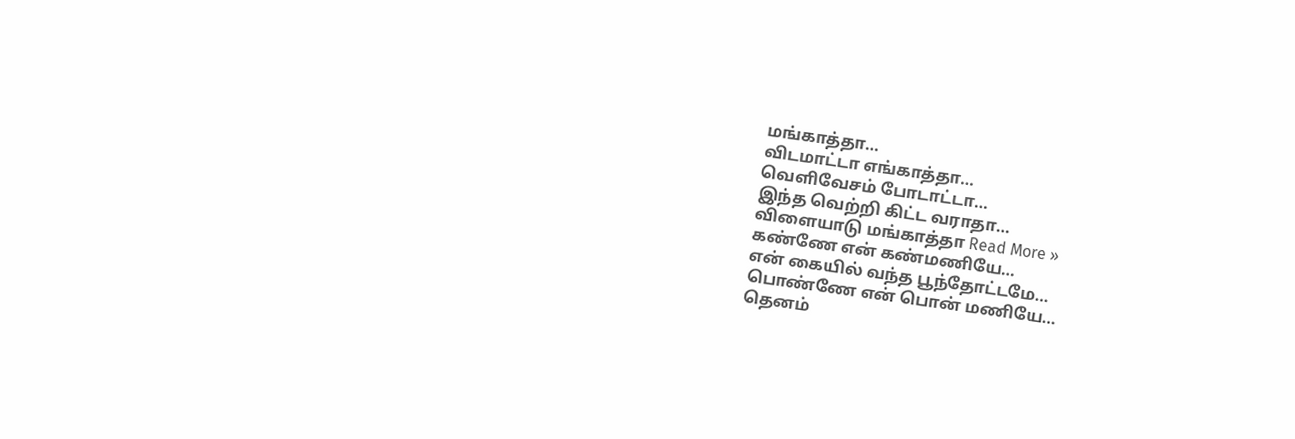மங்காத்தா…
விடமாட்டா எங்காத்தா…
வெளிவேசம் போடாட்டா…
இந்த வெற்றி கிட்ட வராதா…
விளையாடு மங்காத்தா Read More »
கண்ணே என் கண்மணியே…
என் கையில் வந்த பூந்தோட்டமே…
பொண்ணே என் பொன் மணியே…
தெனம்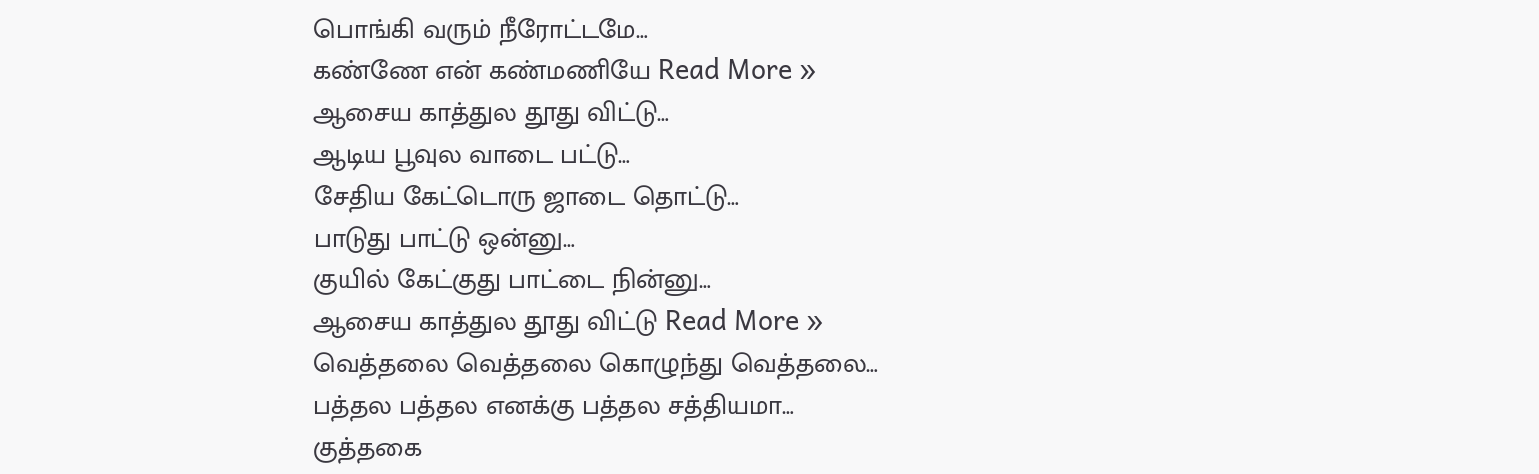பொங்கி வரும் நீரோட்டமே…
கண்ணே என் கண்மணியே Read More »
ஆசைய காத்துல தூது விட்டு…
ஆடிய பூவுல வாடை பட்டு…
சேதிய கேட்டொரு ஜாடை தொட்டு…
பாடுது பாட்டு ஒன்னு…
குயில் கேட்குது பாட்டை நின்னு…
ஆசைய காத்துல தூது விட்டு Read More »
வெத்தலை வெத்தலை கொழுந்து வெத்தலை…
பத்தல பத்தல எனக்கு பத்தல சத்தியமா…
குத்தகை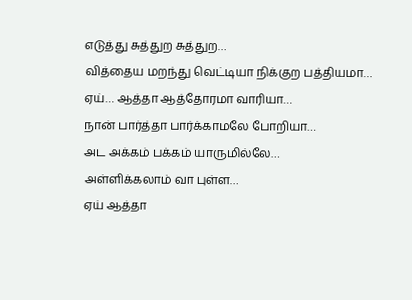எடுத்து சுத்துற சுத்துற…
வித்தைய மறந்து வெட்டியா நிக்குற பத்தியமா…
ஏய்… ஆத்தா ஆத்தோரமா வாரியா…
நான் பார்த்தா பார்க்காமலே போறியா…
அட அக்கம் பக்கம் யாருமில்லே…
அள்ளிக்கலாம் வா புள்ள…
ஏய் ஆத்தா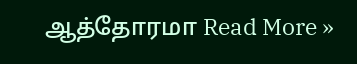ஆத்தோரமா Read More »